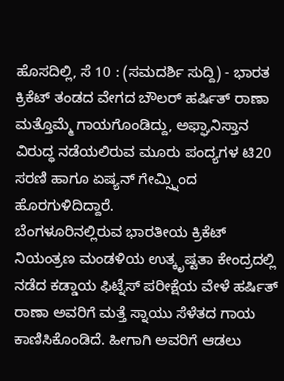ಹೊಸದಿಲ್ಲಿ, ಸೆ 10 : (ಸಮದರ್ಶಿ ಸುದ್ದಿ) - ಭಾರತ ಕ್ರಿಕೆಟ್ ತಂಡದ ವೇಗದ ಬೌಲರ್ ಹರ್ಷಿತ್ ರಾಣಾ ಮತ್ತೊಮ್ಮೆ ಗಾಯಗೊಂಡಿದ್ದು, ಅಫ್ಘಾನಿಸ್ತಾನ ವಿರುದ್ಧ ನಡೆಯಲಿರುವ ಮೂರು ಪಂದ್ಯಗಳ ಟಿ20 ಸರಣಿ ಹಾಗೂ ಏಷ್ಯನ್ ಗೇಮ್ಸ್ನಿಂದ ಹೊರಗುಳಿದಿದ್ದಾರೆ.
ಬೆಂಗಳೂರಿನಲ್ಲಿರುವ ಭಾರತೀಯ ಕ್ರಿಕೆಟ್ ನಿಯಂತ್ರಣ ಮಂಡಳಿಯ ಉತ್ಕೃಷ್ಟತಾ ಕೇಂದ್ರದಲ್ಲಿ ನಡೆದ ಕಡ್ಡಾಯ ಫಿಟ್ನೆಸ್ ಪರೀಕ್ಷೆಯ ವೇಳೆ ಹರ್ಷಿತ್ ರಾಣಾ ಅವರಿಗೆ ಮತ್ತೆ ಸ್ನಾಯು ಸೆಳೆತದ ಗಾಯ ಕಾಣಿಸಿಕೊಂಡಿದೆ. ಹೀಗಾಗಿ ಅವರಿಗೆ ಆಡಲು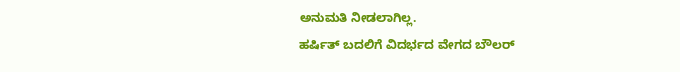ಅನುಮತಿ ನೀಡಲಾಗಿಲ್ಲ.
ಹರ್ಷಿತ್ ಬದಲಿಗೆ ವಿದರ್ಭದ ವೇಗದ ಬೌಲರ್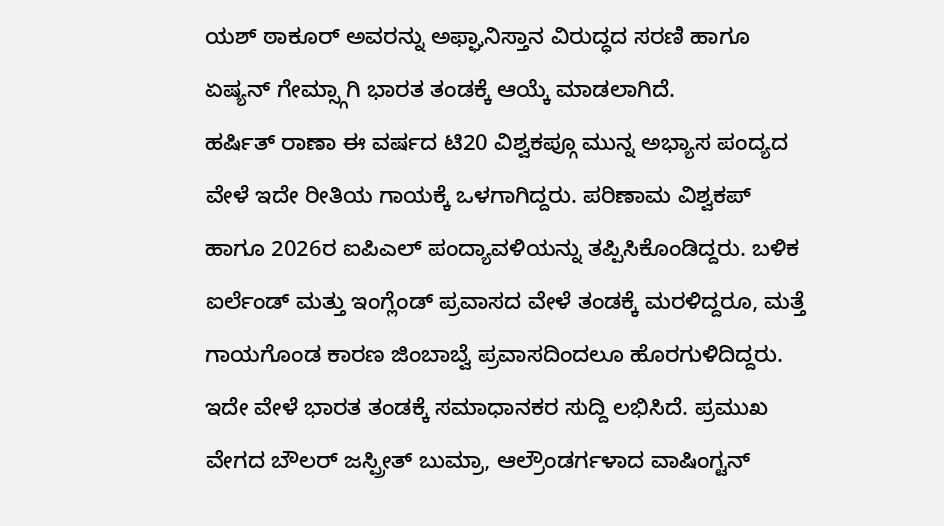ಯಶ್ ಠಾಕೂರ್ ಅವರನ್ನು ಅಫ್ಘಾನಿಸ್ತಾನ ವಿರುದ್ಧದ ಸರಣಿ ಹಾಗೂ ಏಷ್ಯನ್ ಗೇಮ್ಸ್ಗಾಗಿ ಭಾರತ ತಂಡಕ್ಕೆ ಆಯ್ಕೆ ಮಾಡಲಾಗಿದೆ.
ಹರ್ಷಿತ್ ರಾಣಾ ಈ ವರ್ಷದ ಟಿ20 ವಿಶ್ವಕಪ್ಗೂ ಮುನ್ನ ಅಭ್ಯಾಸ ಪಂದ್ಯದ ವೇಳೆ ಇದೇ ರೀತಿಯ ಗಾಯಕ್ಕೆ ಒಳಗಾಗಿದ್ದರು. ಪರಿಣಾಮ ವಿಶ್ವಕಪ್ ಹಾಗೂ 2026ರ ಐಪಿಎಲ್ ಪಂದ್ಯಾವಳಿಯನ್ನು ತಪ್ಪಿಸಿಕೊಂಡಿದ್ದರು. ಬಳಿಕ ಐರ್ಲೆಂಡ್ ಮತ್ತು ಇಂಗ್ಲೆಂಡ್ ಪ್ರವಾಸದ ವೇಳೆ ತಂಡಕ್ಕೆ ಮರಳಿದ್ದರೂ, ಮತ್ತೆ ಗಾಯಗೊಂಡ ಕಾರಣ ಜಿಂಬಾಬ್ವೆ ಪ್ರವಾಸದಿಂದಲೂ ಹೊರಗುಳಿದಿದ್ದರು.
ಇದೇ ವೇಳೆ ಭಾರತ ತಂಡಕ್ಕೆ ಸಮಾಧಾನಕರ ಸುದ್ದಿ ಲಭಿಸಿದೆ. ಪ್ರಮುಖ ವೇಗದ ಬೌಲರ್ ಜಸ್ಪ್ರೀತ್ ಬುಮ್ರಾ, ಆಲ್ರೌಂಡರ್ಗಳಾದ ವಾಷಿಂಗ್ಟನ್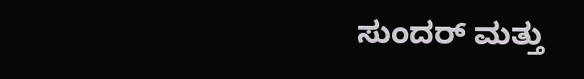ಸುಂದರ್ ಮತ್ತು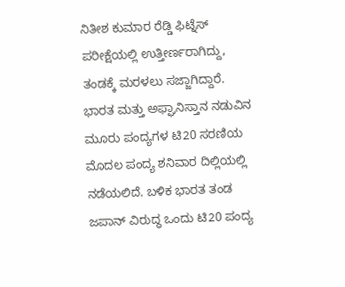ನಿತೀಶ ಕುಮಾರ ರೆಡ್ಡಿ ಫಿಟ್ನೆಸ್ ಪರೀಕ್ಷೆಯಲ್ಲಿ ಉತ್ತೀರ್ಣರಾಗಿದ್ದು, ತಂಡಕ್ಕೆ ಮರಳಲು ಸಜ್ಜಾಗಿದ್ದಾರೆ.
ಭಾರತ ಮತ್ತು ಅಫ್ಘಾನಿಸ್ತಾನ ನಡುವಿನ ಮೂರು ಪಂದ್ಯಗಳ ಟಿ20 ಸರಣಿಯ ಮೊದಲ ಪಂದ್ಯ ಶನಿವಾರ ದಿಲ್ಲಿಯಲ್ಲಿ ನಡೆಯಲಿದೆ. ಬಳಿಕ ಭಾರತ ತಂಡ ಜಪಾನ್ ವಿರುದ್ಧ ಒಂದು ಟಿ20 ಪಂದ್ಯ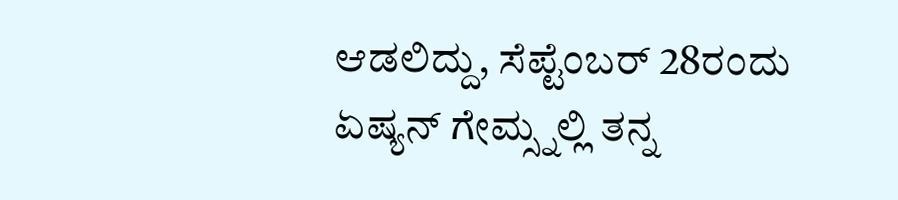ಆಡಲಿದ್ದು, ಸೆಪ್ಟೆಂಬರ್ 28ರಂದು ಏಷ್ಯನ್ ಗೇಮ್ಸ್ನಲ್ಲಿ ತನ್ನ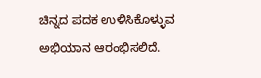ಚಿನ್ನದ ಪದಕ ಉಳಿಸಿಕೊಳ್ಳುವ ಅಭಿಯಾನ ಆರಂಭಿಸಲಿದೆ.